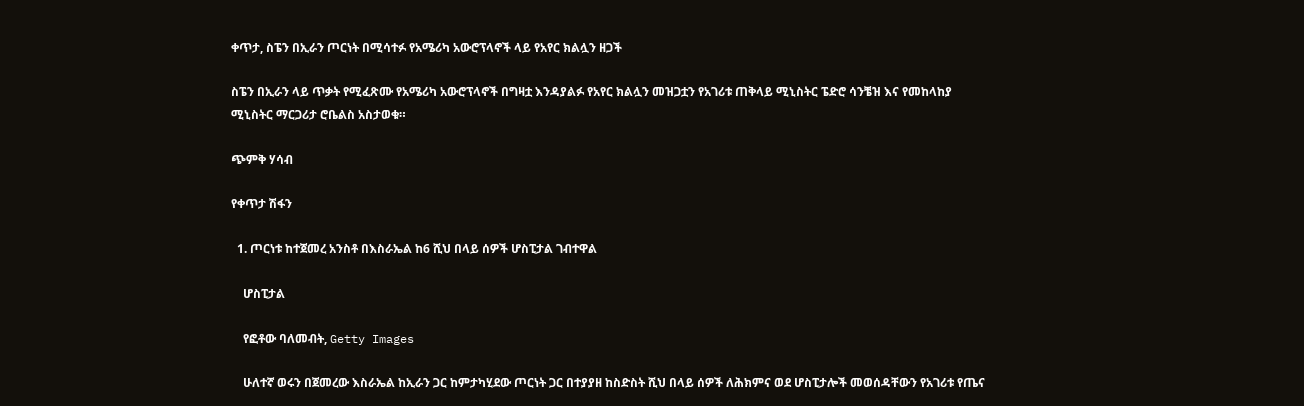ቀጥታ, ስፔን በኢራን ጦርነት በሚሳተፉ የአሜሪካ አውሮፕላኖች ላይ የአየር ክልሏን ዘጋች

ስፔን በኢራን ላይ ጥቃት የሚፈጽሙ የአሜሪካ አውሮፕላኖች በግዛቷ እንዳያልፉ የአየር ክልሏን መዝጋቷን የአገሪቱ ጠቅላይ ሚኒስትር ፔድሮ ሳንቼዝ እና የመከላከያ ሚኒስትር ማርጋሪታ ሮቤልስ አስታወቁ።

ጭምቅ ሃሳብ

የቀጥታ ሽፋን

  1. ጦርነቱ ከተጀመረ አንስቶ በእስራኤል ከ6 ሺህ በላይ ሰዎች ሆስፒታል ገብተዋል

    ሆስፒታል

    የፎቶው ባለመብት, Getty Images

    ሁለተኛ ወሩን በጀመረው እስራኤል ከኢራን ጋር ከምታካሂደው ጦርነት ጋር በተያያዘ ከስድስት ሺህ በላይ ሰዎች ለሕክምና ወደ ሆስፒታሎች መወሰዳቸውን የአገሪቱ የጤና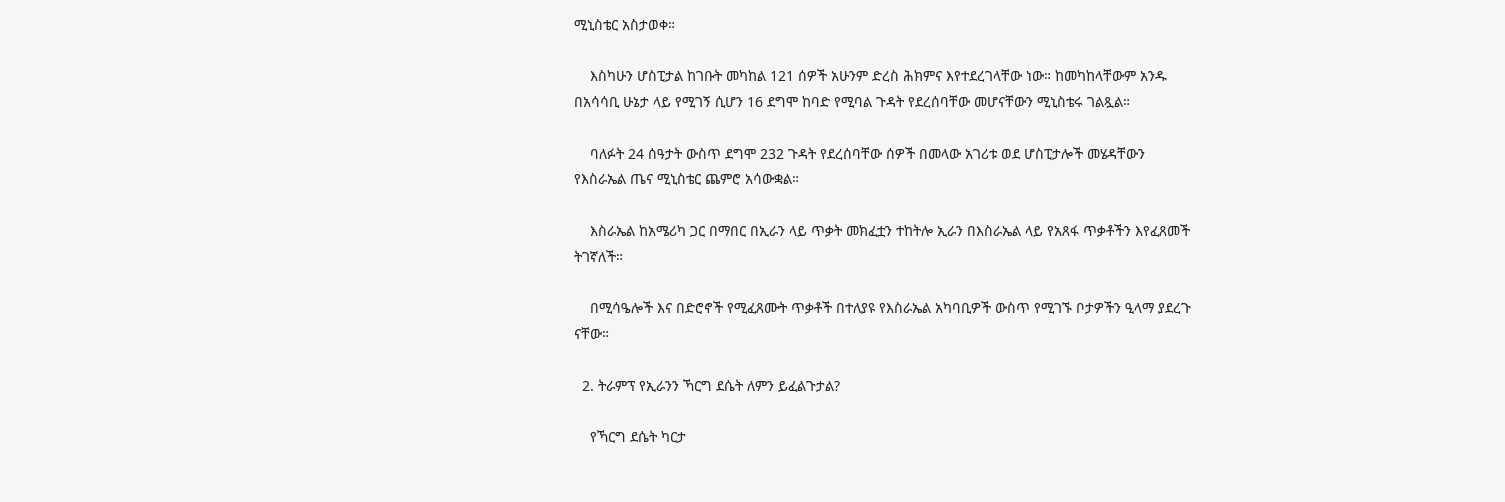ሚኒስቴር አስታወቀ።

    እስካሁን ሆስፒታል ከገቡት መካከል 121 ሰዎች አሁንም ድረስ ሕክምና እየተደረገላቸው ነው። ከመካከላቸውም አንዱ በአሳሳቢ ሁኔታ ላይ የሚገኝ ሲሆን 16 ደግሞ ከባድ የሚባል ጉዳት የደረሰባቸው መሆናቸውን ሚኒስቴሩ ገልጿል።

    ባለፉት 24 ሰዓታት ውስጥ ደግሞ 232 ጉዳት የደረሰባቸው ሰዎች በመላው አገሪቱ ወደ ሆስፒታሎች መሄዳቸውን የእስራኤል ጤና ሚኒስቴር ጨምሮ አሳውቋል።

    እስራኤል ከአሜሪካ ጋር በማበር በኢራን ላይ ጥቃት መክፈቷን ተከትሎ ኢራን በእስራኤል ላይ የአጸፋ ጥቃቶችን እየፈጸመች ትገኛለች።

    በሚሳዔሎች እና በድሮኖች የሚፈጸሙት ጥቃቶች በተለያዩ የእስራኤል አካባቢዎች ውስጥ የሚገኙ ቦታዎችን ዒላማ ያደረጉ ናቸው።

  2. ትራምፕ የኢራንን ኻርግ ደሴት ለምን ይፈልጉታል?

    የኻርግ ደሴት ካርታ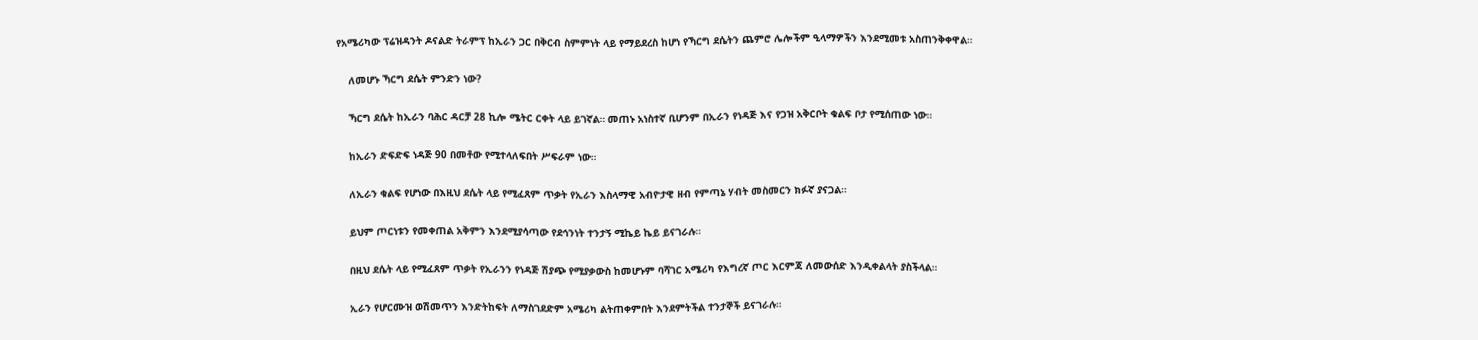የአሜሪካው ፕሬዝዳንት ዶናልድ ትራምፕ ከኢራን ጋር በቅርብ ስምምነት ላይ የማይደረስ ከሆነ የኻርግ ደሴትን ጨምሮ ሌሎችም ዒላማዎችን እንደሚመቱ አስጠንቅቀዋል።

    ለመሆኑ ኻርግ ደሴት ምንድን ነው?

    ኻርግ ደሴት ከኢራን ባሕር ዳርቻ 28 ኪሎ ሜትር ርቀት ላይ ይገኛል። መጠኑ አነስተኛ ቢሆንም በኢራን የነዳጅ እና የጋዝ አቅርቦት ቁልፍ ቦታ የሚሰጠው ነው።

    ከኢራን ድፍድፍ ነዳጅ 90 በመቶው የሚተላለፍበት ሥፍራም ነው።

    ለኢራን ቁልፍ የሆነው በእዚህ ደሴት ላይ የሚፈጸም ጥቃት የኢራን እስላማዊ አብዮታዊ ዘብ የምጣኔ ሃብት መስመርን ክፉኛ ያናጋል።

    ይህም ጦርነቱን የመቀጠል አቅምን እንደሚያሳጣው የደኅንነት ተንታኝ ሚኬይ ኬይ ይናገራሉ።

    በዚህ ደሴት ላይ የሚፈጸም ጥቃት የኢራንን የነዳጅ ሽያጭ የሚያቃውስ ከመሆኑም ባሻገር አሜሪካ የእግረኛ ጦር እርምጃ ለመውሰድ እንዲቀልላት ያስችላል።

    ኢራን የሆርሙዝ ወሽመጥን እንድትከፍት ለማስገደድም አሜሪካ ልትጠቀምበት እንደምትችል ተንታኞች ይናገራሉ።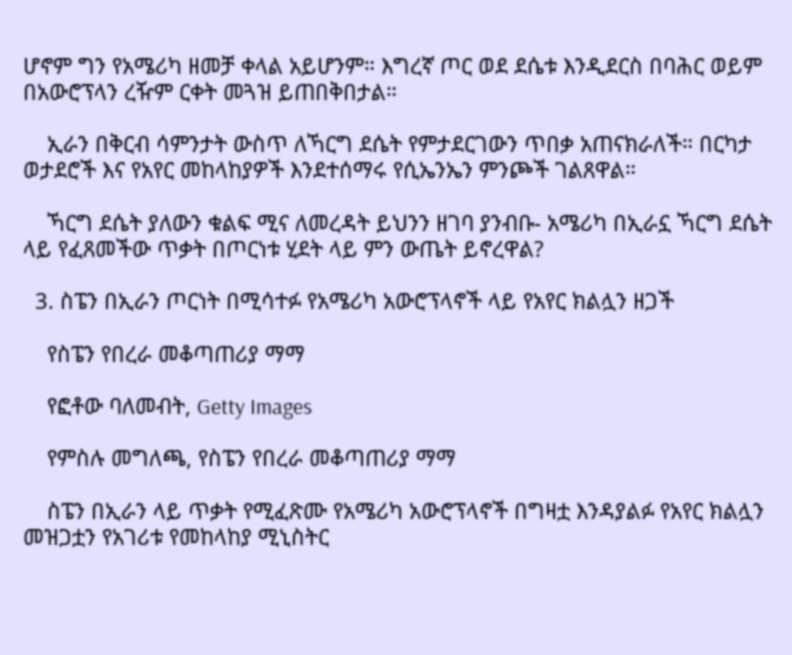ሆኖም ግን የአሜሪካ ዘመቻ ቀላል አይሆንም። እግረኛ ጦር ወደ ደሴቱ እንዲደርስ በባሕር ወይም በአውሮፕላን ረዥም ርቀት መጓዝ ይጠበቅበታል።

    ኢራን በቅርብ ሳምንታት ውስጥ ለኻርግ ደሴት የምታደርገውን ጥበቃ አጠናክራለች። በርካታ ወታደሮች እና የአየር መከላከያዎች እንደተሰማሩ የሲኤንኤን ምንጮች ገልጸዋል።

    ኻርግ ደሴት ያለውን ቁልፍ ሚና ለመረዳት ይህንን ዘገባ ያንብቡ- አሜሪካ በኢራኗ ኻርግ ደሴት ላይ የፈጸመችው ጥቃት በጦርነቱ ሂደት ላይ ምን ውጤት ይኖረዋል?

  3. ስፔን በኢራን ጦርነት በሚሳተፉ የአሜሪካ አውሮፕላኖች ላይ የአየር ክልሏን ዘጋች

    የስፔን የበረራ መቆጣጠሪያ ማማ

    የፎቶው ባለመብት, Getty Images

    የምስሉ መግለጫ, የስፔን የበረራ መቆጣጠሪያ ማማ

    ስፔን በኢራን ላይ ጥቃት የሚፈጽሙ የአሜሪካ አውሮፕላኖች በግዛቷ እንዳያልፉ የአየር ክልሏን መዝጋቷን የአገሪቱ የመከላከያ ሚኒስትር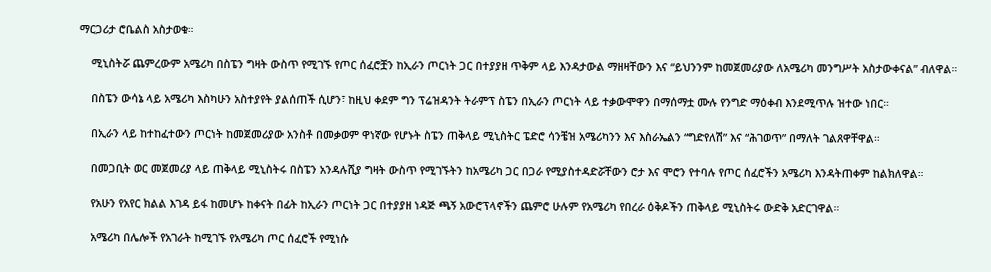ማርጋሪታ ሮቤልስ አስታወቁ።

    ሚኒስትሯ ጨምረውም አሜሪካ በስፔን ግዛት ውስጥ የሚገኙ የጦር ሰፈሮቿን ከኢራን ጦርነት ጋር በተያያዘ ጥቅም ላይ እንዳታውል ማዘዛቸውን እና “ይህንንም ከመጀመሪያው ለአሜሪካ መንግሥት አስታውቀናል” ብለዋል።

    በስፔን ውሳኔ ላይ አሜሪካ እስካሁን አስተያየት ያልሰጠች ሲሆን፣ ከዚህ ቀደም ግን ፕሬዝዳንት ትራምፕ ስፔን በኢራን ጦርነት ላይ ተቃውሞዋን በማሰማቷ ሙሉ የንግድ ማዕቀብ እንደሚጥሉ ዝተው ነበር።

    በኢራን ላይ ከተከፈተውን ጦርነት ከመጀመሪያው አንስቶ በመቃወም ዋነኛው የሆኑት ስፔን ጠቅላይ ሚኒስትር ፔድሮ ሳንቼዝ አሜሪካንን እና እስራኤልን “ግድየለሽ” እና “ሕገወጥ” በማለት ገልጸዋቸዋል።

    በመጋቢት ወር መጀመሪያ ላይ ጠቅላይ ሚኒስትሩ በስፔን አንዳሉሺያ ግዛት ውስጥ የሚገኙትን ከአሜሪካ ጋር በጋራ የሚያስተዳድሯቸውን ሮታ እና ሞሮን የተባሉ የጦር ሰፈሮችን አሜሪካ እንዳትጠቀም ከልክለዋል።

    የአሁን የአየር ክልል እገዳ ይፋ ከመሆኑ ከቀናት በፊት ከኢራን ጦርነት ጋር በተያያዘ ነዳጅ ጫኝ አውሮፕላኖችን ጨምሮ ሁሉም የአሜሪካ የበረራ ዕቅዶችን ጠቅላይ ሚኒስትሩ ውድቅ አድርገዋል።

    አሜሪካ በሌሎች የአገራት ከሚገኙ የአሜሪካ ጦር ሰፈሮች የሚነሱ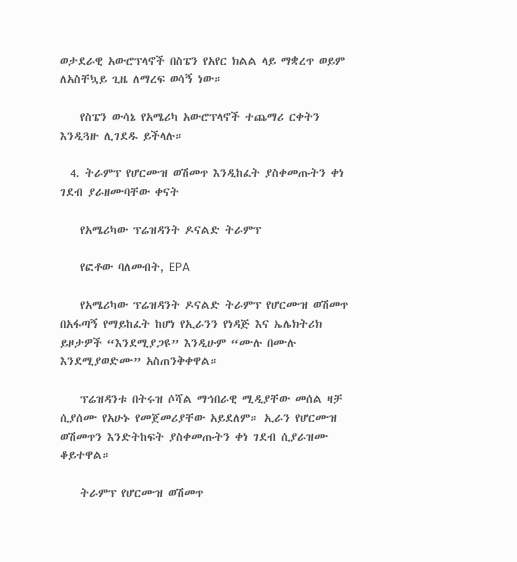ወታደራዊ አውሮፕላኖች በስፔን የአየር ክልል ላይ ማቋረጥ ወይም ለአስቸኳይ ጊዜ ለማረፍ ወሳኝ ነው።

    የስፔን ውሳኔ የአሜሪካ አውሮፕላኖች ተጨማሪ ርቀትን እንዲጓዙ ሊገደዱ ይችላሉ።

  4. ትራምፕ የሆርሙዝ ወሽመጥ እንዲከፈት ያስቀመጡትን ቀነ ገደብ ያራዘሙባቸው ቀናት

    የአሜሪካው ፕሬዝዳንት ዶናልድ ትራምፕ

    የፎቶው ባለመብት, EPA

    የአሜሪካው ፕሬዝዳንት ዶናልድ ትራምፕ የሆርሙዝ ወሽመጥ በአፋጣኝ የማይከፈት ከሆነ የኢራንን የነዳጅ እና ኤሌክትሪክ ይዞታዎች “እንደሚያጋዩ” እንዲሁም “ሙሉ በሙሉ እንደሚያወድሙ” አስጠንቅቀዋል።

    ፕሬዝዳንቱ በትሩዝ ሶሻል ማኅበራዊ ሚዲያቸው መሰል ዛቻ ሲያሰሙ የአሁኑ የመጀመሪያቸው አይደለም። ኢራን የሆርሙዝ ወሽመጥን እንድትከፍት ያስቀመጡትን ቀነ ገደብ ሲያራዝሙ ቆይተዋል።

    ትራምፕ የሆርሙዝ ወሽመጥ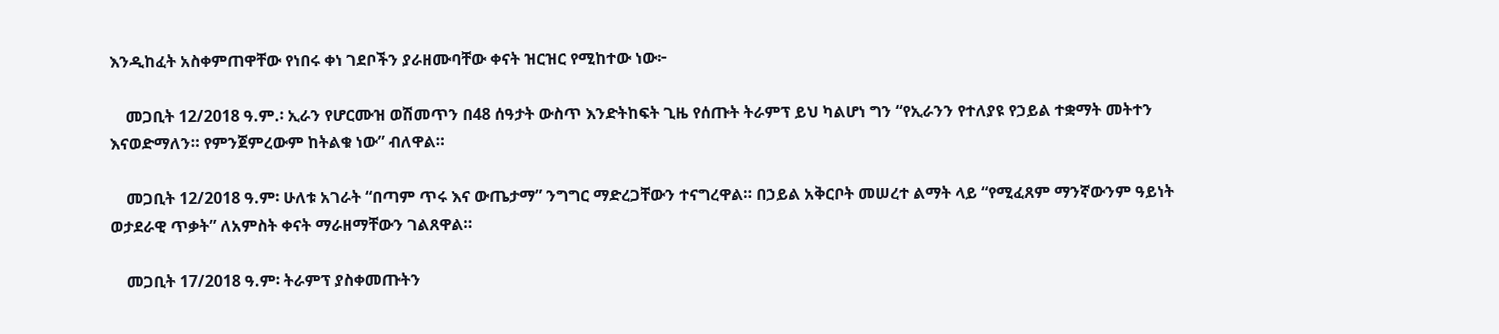እንዲከፈት አስቀምጠዋቸው የነበሩ ቀነ ገደቦችን ያራዘሙባቸው ቀናት ዝርዝር የሚከተው ነው፦

    መጋቢት 12/2018 ዓ.ም.፡ ኢራን የሆርሙዝ ወሽመጥን በ48 ሰዓታት ውስጥ እንድትከፍት ጊዜ የሰጡት ትራምፕ ይህ ካልሆነ ግን “የኢራንን የተለያዩ የኃይል ተቋማት መትተን እናወድማለን። የምንጀምረውም ከትልቁ ነው” ብለዋል።

    መጋቢት 12/2018 ዓ.ም፡ ሁለቱ አገራት “በጣም ጥሩ እና ውጤታማ” ንግግር ማድረጋቸውን ተናግረዋል። በኃይል አቅርቦት መሠረተ ልማት ላይ “የሚፈጸም ማንኛውንም ዓይነት ወታደራዊ ጥቃት” ለአምስት ቀናት ማራዘማቸውን ገልጸዋል።

    መጋቢት 17/2018 ዓ.ም፡ ትራምፕ ያስቀመጡትን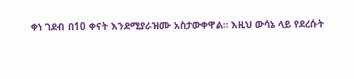ቀነ ገደብ በ10 ቀናት እንደሚያራዝሙ አስታውቀዋል። እዚህ ውሳኔ ላይ የደረሱት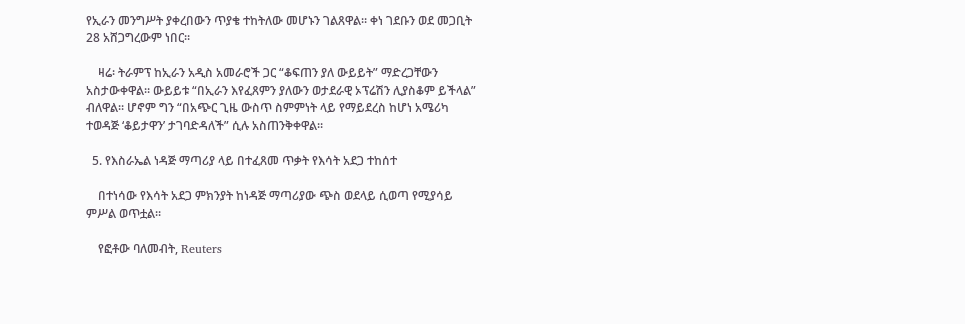የኢራን መንግሥት ያቀረበውን ጥያቄ ተከትለው መሆኑን ገልጸዋል። ቀነ ገደቡን ወደ መጋቢት 28 አሸጋግረውም ነበር።

    ዛሬ፡ ትራምፕ ከኢራን አዲስ አመራሮች ጋር “ቆፍጠን ያለ ውይይት” ማድረጋቸውን አስታውቀዋል። ውይይቱ “በኢራን እየፈጸምን ያለውን ወታደራዊ ኦፕሬሽን ሊያስቆም ይችላል” ብለዋል። ሆኖም ግን “በአጭር ጊዜ ውስጥ ስምምነት ላይ የማይደረስ ከሆነ አሜሪካ ተወዳጅ ‘ቆይታዋን’ ታገባድዳለች” ሲሉ አስጠንቅቀዋል።

  5. የእስራኤል ነዳጅ ማጣሪያ ላይ በተፈጸመ ጥቃት የእሳት አደጋ ተከሰተ

    በተነሳው የእሳት አደጋ ምክንያት ከነዳጅ ማጣሪያው ጭስ ወደላይ ሲወጣ የሚያሳይ ምሥል ወጥቷል።

    የፎቶው ባለመብት, Reuters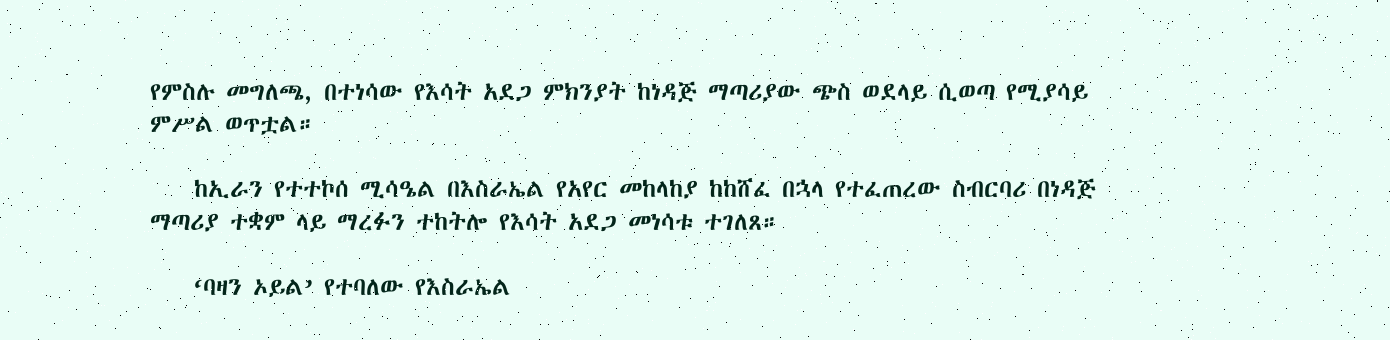የምስሉ መግለጫ, በተነሳው የእሳት አደጋ ምክንያት ከነዳጅ ማጣሪያው ጭስ ወደላይ ሲወጣ የሚያሳይ ምሥል ወጥቷል።

    ከኢራን የተተኮሰ ሚሳዔል በእስራኤል የአየር መከላከያ ከከሸፈ በኋላ የተፈጠረው ስብርባሪ በነዳጅ ማጣሪያ ተቋም ላይ ማረፉን ተከትሎ የእሳት አደጋ መነሳቱ ተገለጸ።

    ‘ባዛን ኦይል’ የተባለው የእስራኤል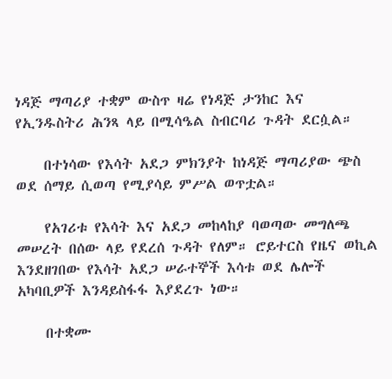ነዳጅ ማጣሪያ ተቋም ውስጥ ዛሬ የነዳጅ ታንከር እና የኢንዱስትሪ ሕንጻ ላይ በሚሳዔል ስብርባሪ ጉዳት ደርሷል።

    በተነሳው የእሳት አደጋ ምክንያት ከነዳጅ ማጣሪያው ጭስ ወደ ሰማይ ሲወጣ የሚያሳይ ምሥል ወጥቷል።

    የአገሪቱ የእሳት እና አደጋ መከላከያ ባወጣው መግለጫ መሠረት በሰው ላይ የደረሰ ጉዳት የለም። ሮይተርስ የዜና ወኪል እንደዘገበው የእሳት አደጋ ሠራተኞች እሳቱ ወደ ሌሎች አካባቢዎች እንዳይስፋፋ እያደረጉ ነው።

    በተቋሙ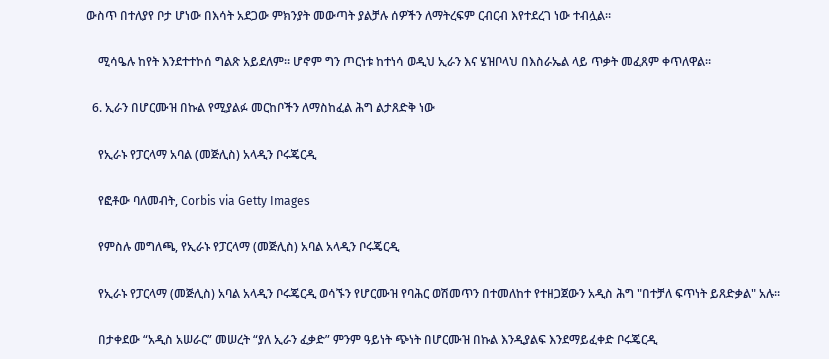ውስጥ በተለያየ ቦታ ሆነው በእሳት አደጋው ምክንያት መውጣት ያልቻሉ ሰዎችን ለማትረፍም ርብርብ እየተደረገ ነው ተብሏል።

    ሚሳዔሉ ከየት እንደተተኮሰ ግልጽ አይደለም። ሆኖም ግን ጦርነቱ ከተነሳ ወዲህ ኢራን እና ሄዝቦላህ በእስራኤል ላይ ጥቃት መፈጸም ቀጥለዋል።

  6. ኢራን በሆርሙዝ በኩል የሚያልፉ መርከቦችን ለማስከፈል ሕግ ልታጸድቅ ነው

    የኢራኑ የፓርላማ አባል (መጅሊስ) አላዲን ቦሩጄርዲ

    የፎቶው ባለመብት, Corbis via Getty Images

    የምስሉ መግለጫ, የኢራኑ የፓርላማ (መጅሊስ) አባል አላዲን ቦሩጄርዲ

    የኢራኑ የፓርላማ (መጅሊስ) አባል አላዲን ቦሩጄርዲ ወሳኙን የሆርሙዝ የባሕር ወሽመጥን በተመለከተ የተዘጋጀውን አዲስ ሕግ "በተቻለ ፍጥነት ይጸድቃል" አሉ።

    በታቀደው “አዲስ አሠራር” መሠረት “ያለ ኢራን ፈቃድ” ምንም ዓይነት ጭነት በሆርሙዝ በኩል እንዲያልፍ እንደማይፈቀድ ቦሩጄርዲ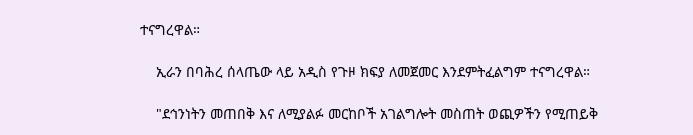ተናግረዋል።

    ኢራን በባሕረ ሰላጤው ላይ አዲስ የጉዞ ክፍያ ለመጀመር እንደምትፈልግም ተናግረዋል።

    "ደኅንነትን መጠበቅ እና ለሚያልፉ መርከቦች አገልግሎት መስጠት ወጪዎችን የሚጠይቅ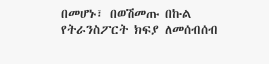በመሆኑ፣ በወሽመጡ በኩል የትራንስፖርት ክፍያ ለመሰብሰብ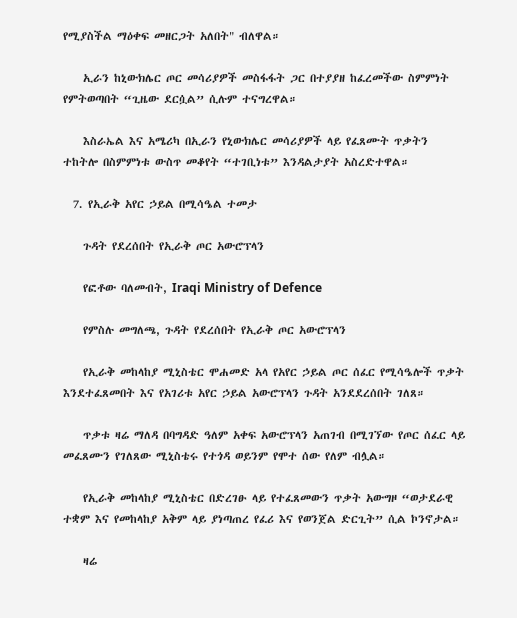የሚያስችል ማዕቀፍ መዘርጋት አለበት" ብለዋል።

    ኢራን ከኒውክሌር ጦር መሳሪያዎች መስፋፋት ጋር በተያያዘ ከፈረመችው ስምምነት የምትወጣበት “ጊዜው ደርሷል” ሲሉም ተናግረዋል።

    እስራኤል እና አሜሪካ በኢራን የኒውክሌር መሳሪያዎች ላይ የፈጸሙት ጥቃትን ተከትሎ በስምምነቱ ውስጥ መቆየት “ተገቢነቱ” እንዳልታያት አስረድተዋል።

  7. የኢራቅ አየር ኃይል በሚሳዔል ተመታ

    ጉዳት የደረሰበት የኢራቅ ጦር አውሮፕላን

    የፎቶው ባለመብት, Iraqi Ministry of Defence

    የምስሉ መግለጫ, ጉዳት የደረሰበት የኢራቅ ጦር አውሮፕላን

    የኢራቅ መከላከያ ሚኒስቴር ሞሐመድ አላ የአየር ኃይል ጦር ሰፈር የሚሳዔሎች ጥቃት እንደተፈጸመበት እና የአገሪቱ አየር ኃይል አውሮፕላን ጉዳት አንደደረሰበት ገለጸ።

    ጥቃቱ ዛሬ ማለዳ በባግዳድ ዓለም አቀፍ አውሮፕላን አጠገብ በሚገኘው የጦር ሰፈር ላይ መፈጸሙን የገለጸው ሚኒስቴሩ የተጎዳ ወይንም የሞተ ሰው የለም ብሏል።

    የኢራቅ መከላከያ ሚኒስቴር በድረገፁ ላይ የተፈጸመውን ጥቃት አውግዞ “ወታደራዊ ተቋም እና የመከላከያ አቅም ላይ ያነጣጠረ የፈሪ እና የወንጀል ድርጊት” ሲል ኮንኖታል።

    ዛሬ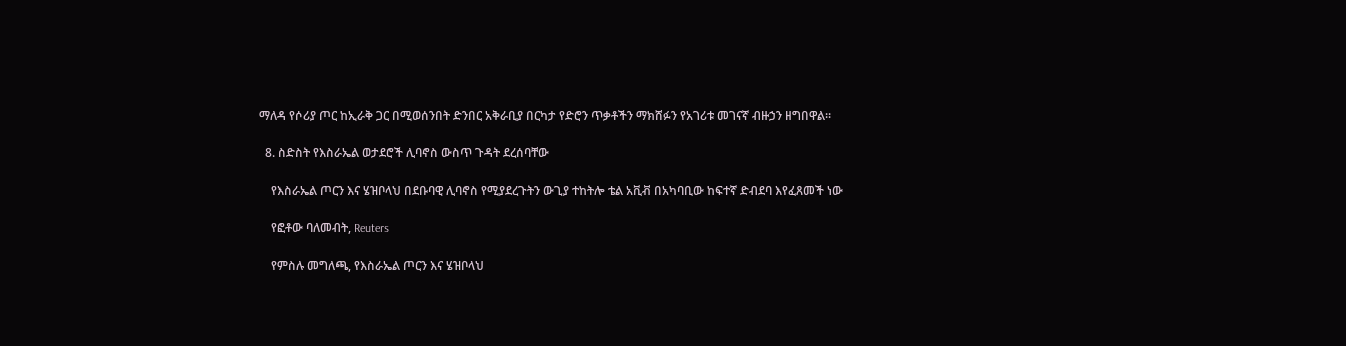ማለዳ የሶሪያ ጦር ከኢራቅ ጋር በሚወሰንበት ድንበር አቅራቢያ በርካታ የድሮን ጥቃቶችን ማክሸፉን የአገሪቱ መገናኛ ብዙኃን ዘግበዋል።

  8. ስድስት የእስራኤል ወታደሮች ሊባኖስ ውስጥ ጉዳት ደረሰባቸው

    የእስራኤል ጦርን እና ሄዝቦላህ በደቡባዊ ሊባኖስ የሚያደረጉትን ውጊያ ተከትሎ ቴል አቪቭ በአካባቢው ከፍተኛ ድብደባ እየፈጸመች ነው

    የፎቶው ባለመብት, Reuters

    የምስሉ መግለጫ, የእስራኤል ጦርን እና ሄዝቦላህ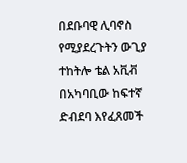በደቡባዊ ሊባኖስ የሚያደረጉትን ውጊያ ተከትሎ ቴል አቪቭ በአካባቢው ከፍተኛ ድብደባ እየፈጸመች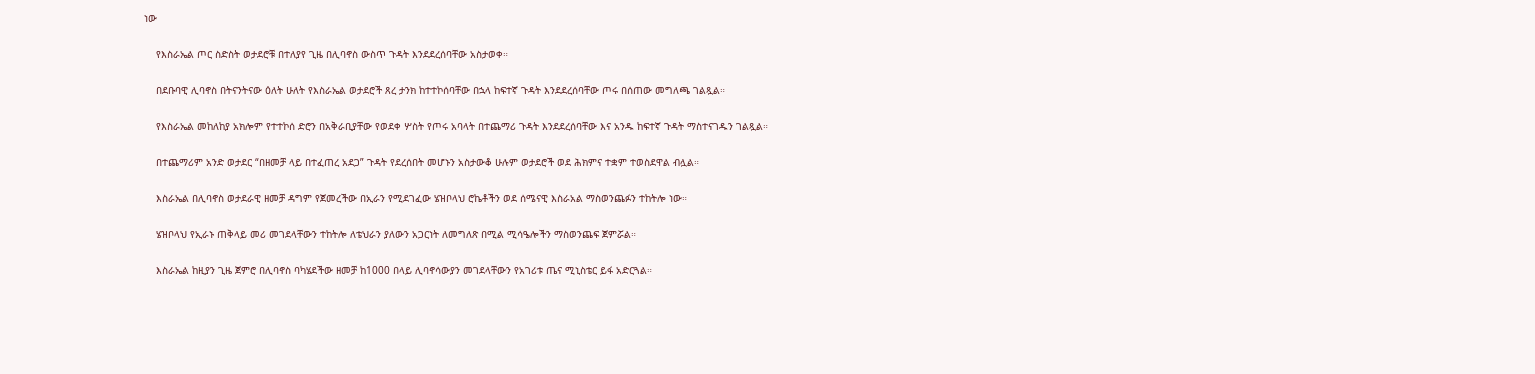ነው

    የእስራኤል ጦር ስድስት ወታደሮቹ በተለያየ ጊዜ በሊባኖስ ውስጥ ጉዳት እንደደረሰባቸው አስታወቀ።

    በደቡባዊ ሊባኖስ በትናንትናው ዕለት ሁለት የእስራኤል ወታደሮች ጸረ ታንክ ከተተኮሰባቸው በኋላ ከፍተኛ ጉዳት እንደደረሰባቸው ጦሩ በሰጠው መግለጫ ገልጿል።

    የእስራኤል መከለከያ አክሎም የተተኮሰ ድሮን በአቅራቢያቸው የወደቀ ሦስት የጦሩ አባላት በተጨማሪ ጉዳት እንደደረሰባቸው እና አንዱ ከፍተኛ ጉዳት ማስተናገዱን ገልጿል።

    በተጨማሪም አንድ ወታደር “በዘመቻ ላይ በተፈጠረ አደጋ” ጉዳት የደረሰበት መሆኑን አስታውቆ ሁሉም ወታደሮች ወደ ሕክምና ተቋም ተወስደዋል ብሏል።

    እስራኤል በሊባኖስ ወታደራዊ ዘመቻ ዳግም የጀመረችው በኢራን የሚደገፈው ሄዝቦላህ ሮኬቶችን ወደ ሰሜናዊ እስራአል ማስወንጨፉን ተከትሎ ነው።

    ሄዝቦላህ የኢራኑ ጠቅላይ መሪ መገደላቸውን ተከትሎ ለቴህራን ያለውን አጋርነት ለመግለጽ በሚል ሚሳዔሎችን ማስወንጨፍ ጀምሯል።

    እስራኤል ከዚያን ጊዜ ጀምሮ በሊባኖስ ባካሄደችው ዘመቻ ከ1000 በላይ ሊባኖሳውያን መገደላቸውን የአገሪቱ ጤና ሚኒስቴር ይፋ አድርጓል።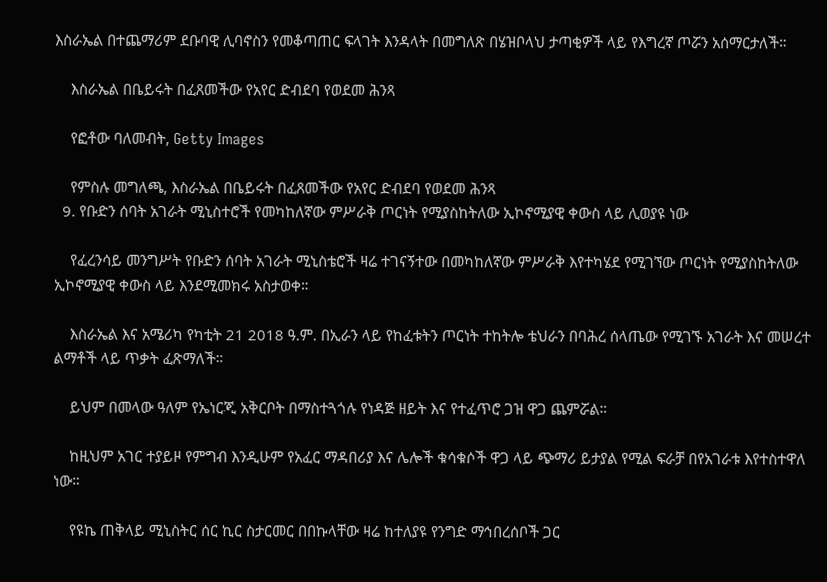እስራኤል በተጨማሪም ደቡባዊ ሊባኖስን የመቆጣጠር ፍላገት እንዳላት በመግለጽ በሄዝቦላህ ታጣቂዎች ላይ የእግረኛ ጦሯን አሰማርታለች።

    እስራኤል በቤይሩት በፈጸመችው የአየር ድብደባ የወደመ ሕንጻ

    የፎቶው ባለመብት, Getty Images

    የምስሉ መግለጫ, እስራኤል በቤይሩት በፈጸመችው የአየር ድብደባ የወደመ ሕንጻ
  9. የቡድን ሰባት አገራት ሚኒስተሮች የመካከለኛው ምሥራቅ ጦርነት የሚያስከትለው ኢኮኖሚያዊ ቀውስ ላይ ሊወያዩ ነው

    የፈረንሳይ መንግሥት የቡድን ሰባት አገራት ሚኒስቴሮች ዛሬ ተገናኝተው በመካከለኛው ምሥራቅ እየተካሄደ የሚገኘው ጦርነት የሚያስከትለው ኢኮኖሚያዊ ቀውስ ላይ እንደሚመክሩ አስታወቀ።

    እስራኤል እና አሜሪካ የካቲት 21 2018 ዓ.ም. በኢራን ላይ የከፈቱትን ጦርነት ተከትሎ ቴህራን በባሕረ ሰላጤው የሚገኙ አገራት እና መሠረተ ልማቶች ላይ ጥቃት ፈጽማለች።

    ይህም በመላው ዓለም የኤነርጂ አቅርቦት በማስተጓጎሉ የነዳጅ ዘይት እና የተፈጥሮ ጋዝ ዋጋ ጨምሯል።

    ከዚህም አገር ተያይዞ የምግብ እንዲሁም የአፈር ማዳበሪያ እና ሌሎች ቁሳቁሶች ዋጋ ላይ ጭማሪ ይታያል የሚል ፍራቻ በየአገራቱ እየተስተዋለ ነው።

    የዩኬ ጠቅላይ ሚኒስትር ሰር ኪር ስታርመር በበኩላቸው ዛሬ ከተለያዩ የንግድ ማኅበረሰቦች ጋር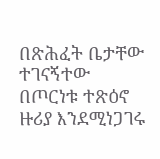በጽሕፈት ቤታቸው ተገናኝተው በጦርነቱ ተጽዕኖ ዙሪያ እንደሚነጋገሩ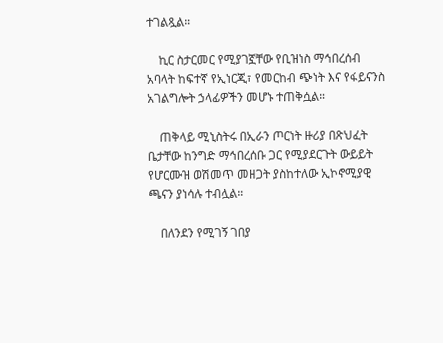ተገልጿል።

    ኪር ስታርመር የሚያገኟቸው የቢዝነስ ማኅበረሰብ አባላት ከፍተኛ የኢነርጂ፣ የመርከብ ጭነት እና የፋይናንስ አገልግሎት ኃላፊዎችን መሆኑ ተጠቅሷል።

    ጠቅላይ ሚኒስትሩ በኢራን ጦርነት ዙሪያ በጽህፈት ቤታቸው ከንግድ ማኅበረሰቡ ጋር የሚያደርጉት ውይይት የሆርሙዝ ወሽመጥ መዘጋት ያስከተለው ኢኮኖሚያዊ ጫናን ያነሳሉ ተብሏል።

    በለንደን የሚገኝ ገበያ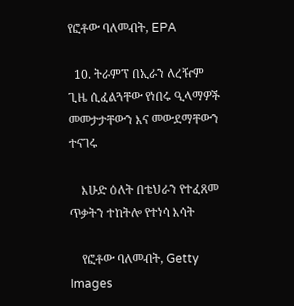የፎቶው ባለመብት, EPA

  10. ትራምፕ በኢራን ለረዥም ጊዜ ሲፈልጓቸው የነበሩ ዒላማዎች መመታታቸውን እና መውደማቸውን ተናገሩ

    እሁድ ዕለት በቴህራን የተፈጸመ ጥቃትን ተከትሎ የተነሳ እሳት

    የፎቶው ባለመብት, Getty Images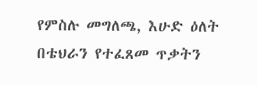የምስሉ መግለጫ, እሁድ ዕለት በቴህራን የተፈጸመ ጥቃትን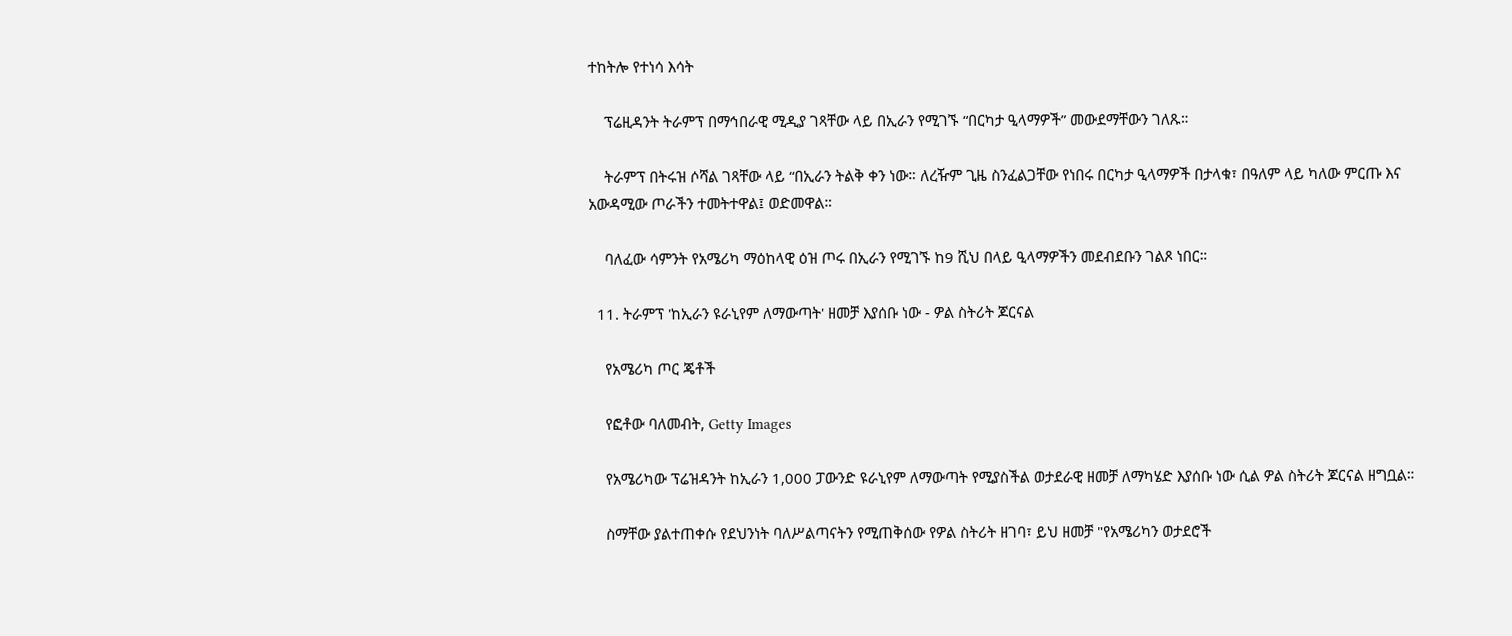ተከትሎ የተነሳ እሳት

    ፕሬዚዳንት ትራምፕ በማኅበራዊ ሚዲያ ገጻቸው ላይ በኢራን የሚገኙ “በርካታ ዒላማዎች” መውደማቸውን ገለጹ።

    ትራምፕ በትሩዝ ሶሻል ገጻቸው ላይ “በኢራን ትልቅ ቀን ነው። ለረዥም ጊዜ ስንፈልጋቸው የነበሩ በርካታ ዒላማዎች በታላቁ፣ በዓለም ላይ ካለው ምርጡ እና አውዳሚው ጦራችን ተመትተዋል፤ ወድመዋል።

    ባለፈው ሳምንት የአሜሪካ ማዕከላዊ ዕዝ ጦሩ በኢራን የሚገኙ ከ9 ሺህ በላይ ዒላማዎችን መደብደቡን ገልጾ ነበር።

  11. ትራምፕ 'ከኢራን ዩራኒየም ለማውጣት' ዘመቻ እያሰቡ ነው - ዎል ስትሪት ጆርናል

    የአሜሪካ ጦር ጄቶች

    የፎቶው ባለመብት, Getty Images

    የአሜሪካው ፕሬዝዳንት ከኢራን 1,000 ፓውንድ ዩራኒየም ለማውጣት የሚያስችል ወታደራዊ ዘመቻ ለማካሄድ እያሰቡ ነው ሲል ዎል ስትሪት ጆርናል ዘግቧል።

    ስማቸው ያልተጠቀሱ የደህንነት ባለሥልጣናትን የሚጠቅሰው የዎል ስትሪት ዘገባ፣ ይህ ዘመቻ "የአሜሪካን ወታደሮች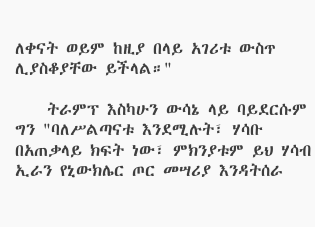ለቀናት ወይም ከዚያ በላይ አገሪቱ ውስጥ ሊያስቆያቸው ይችላል።"

    ትራምፕ እስካሁን ውሳኔ ላይ ባይደርሱም ግን "ባለሥልጣናቱ እንደሚሉት፣ ሃሳቡ በአጠቃላይ ክፍት ነው፣ ምክንያቱም ይህ ሃሳብ ኢራን የኒውክሌር ጦር መሣሪያ እንዳትሰራ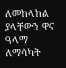ለመከላከል ያላቸውን ዋና ዓላማ ለማሳካት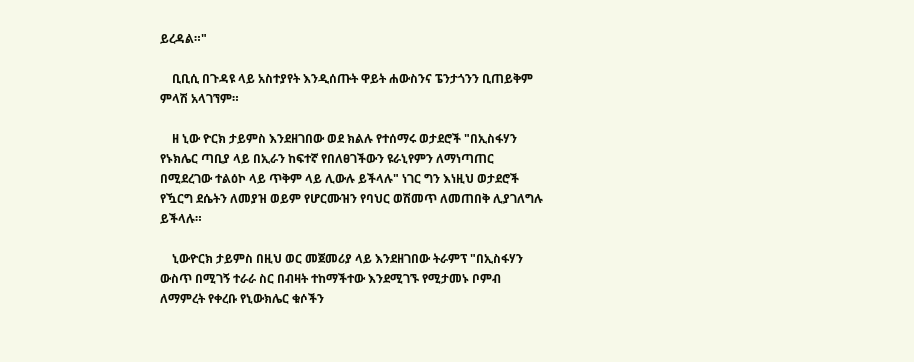ይረዳል።"

    ቢቢሲ በጉዳዩ ላይ አስተያየት እንዲሰጡት ዋይት ሐውስንና ፔንታጎንን ቢጠይቅም ምላሽ አላገኘም።

    ዘ ኒው ዮርክ ታይምስ እንደዘገበው ወደ ክልሉ የተሰማሩ ወታደሮች "በኢስፋሃን የኑክሌር ጣቢያ ላይ በኢራን ከፍተኛ የበለፀገችውን ዩራኒየምን ለማነጣጠር በሚደረገው ተልዕኮ ላይ ጥቅም ላይ ሊውሉ ይችላሉ" ነገር ግን እነዚህ ወታደሮች የዃርግ ደሴትን ለመያዝ ወይም የሆርሙዝን የባህር ወሽመጥ ለመጠበቅ ሊያገለግሉ ይችላሉ።

    ኒውዮርክ ታይምስ በዚህ ወር መጀመሪያ ላይ እንደዘገበው ትራምፕ "በኢስፋሃን ውስጥ በሚገኝ ተራራ ስር በብዛት ተከማችተው እንደሚገኙ የሚታመኑ ቦምብ ለማምረት የቀረቡ የኒውክሌር ቁሶችን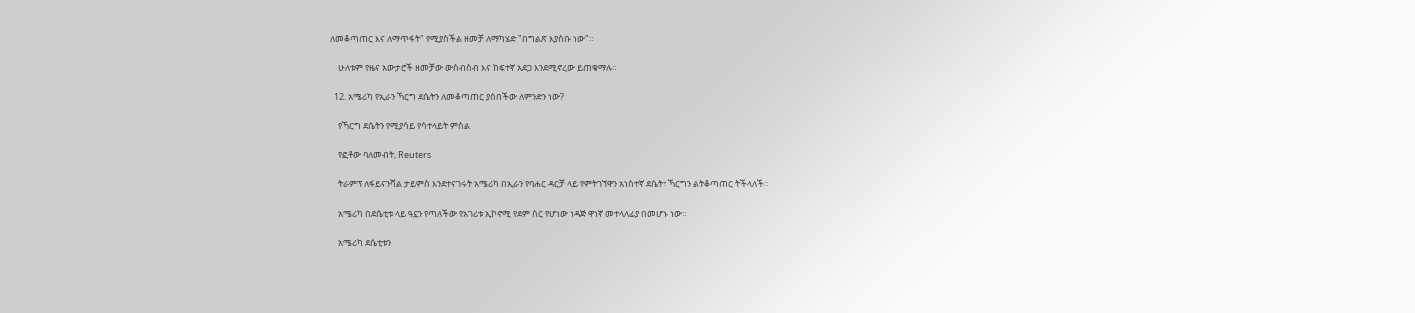ለመቆጣጠር እና ለማጥፋት" የሚያስችል ዘመቻ ለማካሄድ "በግልጽ እያሰቡ ነው"።

    ሁለቱም የዜና አውታሮች ዘመቻው ውስብስብ እና ከፍተኛ አደጋ እንደሚኖረው ይጠቁማሉ።

  12. አሜሪካ የኢራን ኻርግ ደሴትን ለመቆጣጠር ያሰበችው ለምንድን ነው?

    የኻርግ ደሴትን የሚያሳይ የሳተላይት ምስል

    የፎቶው ባለመብት, Reuters

    ትራምፕ ለፋይናንሻል ታይምስ እንደተናገሩት አሜሪካ በኢራን የባሐር ዳርቻ ላይ የምትገኘዋን አነስተኛ ደሴት፣ ኻርግን ልትቆጣጠር ትችላለች።

    አሜሪካ በደሴቲቱ ላይ ዓኗን የጣለችው የአገሪቱ ኢኮኖሚ የደም ስር የሆነው ነዳጅ ዋነኛ መተላለፊያ በመሆኑ ነው።

    አሜሪካ ደሴቲቱን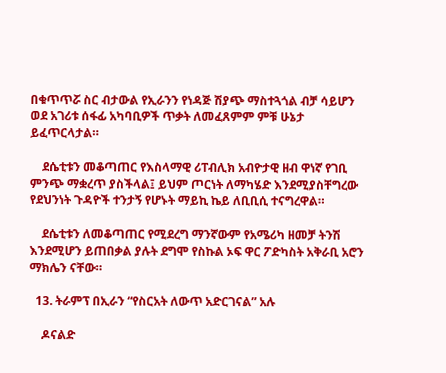በቁጥጥሯ ስር ብታውል የኢራንን የነዳጅ ሽያጭ ማስተጓጎል ብቻ ሳይሆን ወደ አገሪቱ ሰፋፊ አካባቢዎች ጥቃት ለመፈጸምም ምቹ ሁኔታ ይፈጥርላታል።

    ደሴቲቱን መቆጣጠር የእስላማዊ ሪፐብሊክ አብዮታዊ ዘብ ዋነኛ የገቢ ምንጭ ማቋረጥ ያስችላል፤ ይህም ጦርነት ለማካሄድ እንደሚያስቸግረው የደህንነት ጉዳዮች ተንታኝ የሆኑት ማይኪ ኬይ ለቢቢሲ ተናግረዋል።

    ደሴቲቱን ለመቆጣጠር የሚደረግ ማንኛውም የአሜሪካ ዘመቻ ትንሽ እንደሚሆን ይጠበቃል ያሉት ደግሞ የስኩል ኦፍ ዋር ፖድካስት አቅራቢ አሮን ማክሌን ናቸው።

  13. ትራምፕ በኢራን “የስርአት ለውጥ አድርገናል” አሉ

    ዶናልድ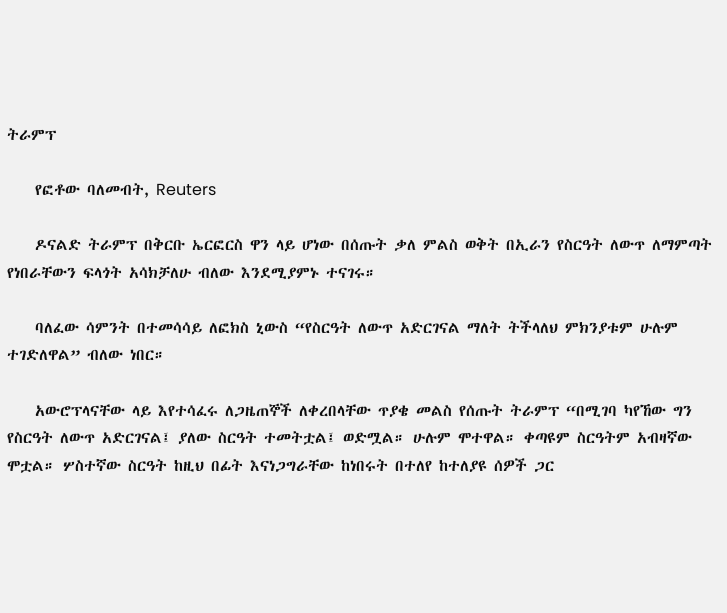ትራምፕ

    የፎቶው ባለመብት, Reuters

    ዶናልድ ትራምፕ በቅርቡ ኤርፎርስ ዋን ላይ ሆነው በሰጡት ቃለ ምልስ ወቅት በኢራን የስርዓት ለውጥ ለማምጣት የነበራቸውን ፍላጎት አሳክቻለሁ ብለው እንደሚያምኑ ተናገሩ።

    ባለፈው ሳምንት በተመሳሳይ ለፎክስ ኒውስ “የስርዓት ለውጥ አድርገናል ማለት ትችላለህ ምክንያቱም ሁሉም ተገድለዋል” ብለው ነበር።

    አውሮፕላናቸው ላይ እየተሳፈሩ ለጋዜጠኞች ለቀረበላቸው ጥያቄ መልስ የሰጡት ትራምፕ “በሚገባ ካየኸው ግን የስርዓት ለውጥ አድርገናል፤ ያለው ስርዓት ተመትቷል፤ ወድሟል። ሁሉም ሞተዋል። ቀጣዩም ስርዓትም አብዛኛው ሞቷል። ሦስተኛው ስርዓት ከዚህ በፊት እናነጋግራቸው ከነበሩት በተለየ ከተለያዩ ሰዎች ጋር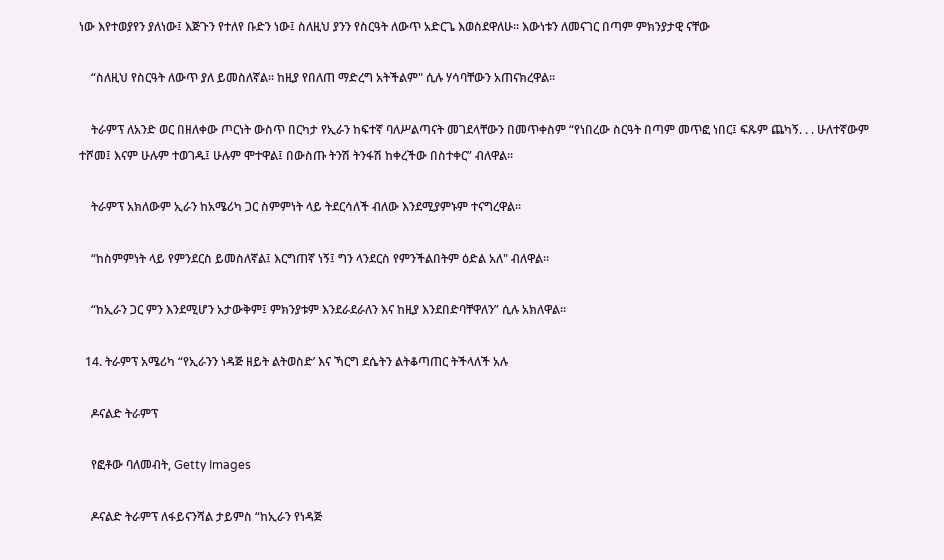ነው እየተወያየን ያለነው፤ እጅጉን የተለየ ቡድን ነው፤ ስለዚህ ያንን የስርዓት ለውጥ አድርጌ እወስደዋለሁ። እውነቱን ለመናገር በጣም ምክንያታዊ ናቸው

    “ስለዚህ የስርዓት ለውጥ ያለ ይመስለኛል። ከዚያ የበለጠ ማድረግ አትችልም" ሲሉ ሃሳባቸውን አጠናክረዋል።

    ትራምፕ ለአንድ ወር በዘለቀው ጦርነት ውስጥ በርካታ የኢራን ከፍተኛ ባለሥልጣናት መገደላቸውን በመጥቀስም “የነበረው ስርዓት በጣም መጥፎ ነበር፤ ፍጹም ጨካኝ. . . ሁለተኛውም ተሾመ፤ እናም ሁሉም ተወገዱ፤ ሁሉም ሞተዋል፤ በውስጡ ትንሽ ትንፋሽ ከቀረችው በስተቀር” ብለዋል።

    ትራምፕ አክለውም ኢራን ከአሜሪካ ጋር ስምምነት ላይ ትደርሳለች ብለው እንደሚያምኑም ተናግረዋል።

    “ከስምምነት ላይ የምንደርስ ይመስለኛል፤ እርግጠኛ ነኝ፤ ግን ላንደርስ የምንችልበትም ዕድል አለ" ብለዋል።

    “ከኢራን ጋር ምን እንደሚሆን አታውቅም፤ ምክንያቱም እንደራደራለን እና ከዚያ እንደበድባቸዋለን” ሲሉ አክለዋል።

  14. ትራምፕ አሜሪካ “የኢራንን ነዳጅ ዘይት ልትወስድ’ እና ኻርግ ደሴትን ልትቆጣጠር ትችላለች አሉ

    ዶናልድ ትራምፕ

    የፎቶው ባለመብት, Getty Images

    ዶናልድ ትራምፕ ለፋይናንሻል ታይምስ “ከኢራን የነዳጅ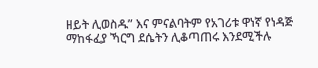ዘይት ሊወስዱ” እና ምናልባትም የአገሪቱ ዋነኛ የነዳጅ ማከፋፈያ ኻርግ ደሴትን ሊቆጣጠሩ እንደሚችሉ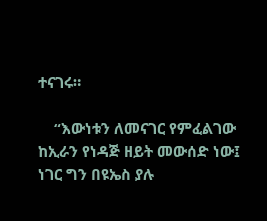ተናገሩ።

    “እውነቱን ለመናገር የምፈልገው ከኢራን የነዳጅ ዘይት መውሰድ ነው፤ ነገር ግን በዩኤስ ያሉ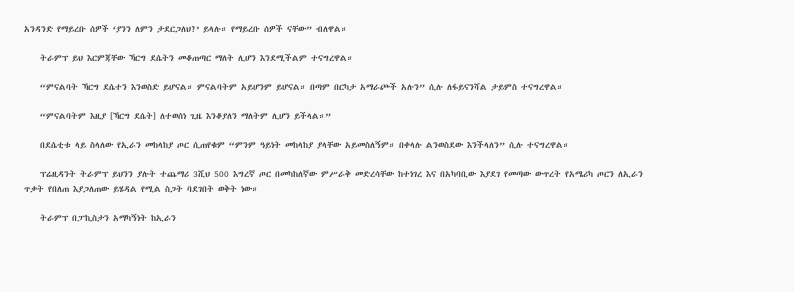አንዳንድ የማይረቡ ሰዎች ‘ያንን ለምን ታደርጋለህ?’ ይላሉ። የማይረቡ ሰዎች ናቸው” ብለዋል።

    ትራምፕ ይህ እርምጃቸው ኻርግ ደሴትን መቆጠጣር ማለት ሊሆን እንደሚችልም ተናግረዋል።

    “ምናልባት ኻርግ ደሴተን እንወስድ ይሆናል። ምናልባትም አይሆንም ይሆናል። በጣም በርካታ አማራጮች አሉን” ሲሉ ለፋይናንሻል ታይምስ ተናግረዋል።

    “ምናልባትም እዚያ [ኻርግ ደሴት] ለተወሰነ ጊዜ እንቆያለን ማለትም ሊሆን ይችላል።”

    በደሴቲቱ ላይ ስላለው የኢራን መከላከያ ጦር ሲጠየቁም “ምንም ዓይነት መከላከያ ያላቸው አይመስለኝም። በቀላሉ ልንወስደው እንችላለን” ሲሉ ተናግረዋል።

    ፕሬዚዳንት ትራምፕ ይህንን ያሉት ተጨማሪ 3ሺህ 500 እግረኛ ጦር በመካከለኛው ምሥራቅ መድረሳቸው ከተነገረ እና በአካባቢው እያደገ የመጣው ውጥረት የአሜሪካ ጦርን ለኢራን ጥቃት የበለጠ እያጋለጠው ይሄዳል የሚል ስጋት ባደገበት ወቅት ነው።

    ትራምፕ በፓኪስታን አማካኝነት ከኢራን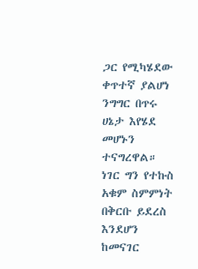ጋር የሚካሄደው ቀጥተኛ ያልሆነ ንግግር በጥሩ ሀኔታ እየሄደ መሆኑን ተናግረዋል። ነገር ግን የተኩስ አቁም ስምምነት በቅርቡ ይደረስ እንደሆን ከመናገር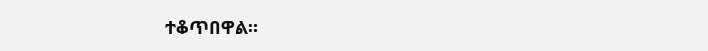ተቆጥበዋል።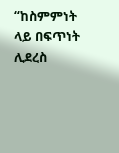“ከስምምነት ላይ በፍጥነት ሊደረስ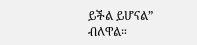ይችል ይሆናል” ብለዋል።